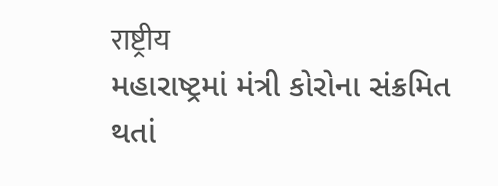राष्ट्रीय
મહારાષ્ટ્રમાં મંત્રી કોરોના સંક્રમિત થતાં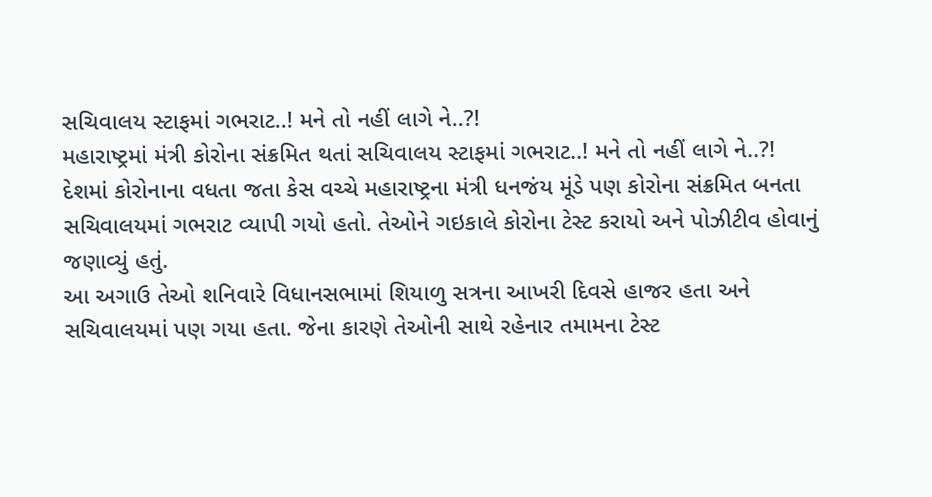સચિવાલય સ્ટાફમાં ગભરાટ..! મને તો નહીં લાગે ને..?!
મહારાષ્ટ્રમાં મંત્રી કોરોના સંક્રમિત થતાં સચિવાલય સ્ટાફમાં ગભરાટ..! મને તો નહીં લાગે ને..?!
દેશમાં કોરોનાના વધતા જતા કેસ વચ્ચે મહારાષ્ટ્રના મંત્રી ધનજંય મૂંડે પણ કોરોના સંક્રમિત બનતા સચિવાલયમાં ગભરાટ વ્યાપી ગયો હતો. તેઓને ગઇકાલે કોરોના ટેસ્ટ કરાયો અને પોઝીટીવ હોવાનું જણાવ્યું હતું.
આ અગાઉ તેઓ શનિવારે વિધાનસભામાં શિયાળુ સત્રના આખરી દિવસે હાજર હતા અને સચિવાલયમાં પણ ગયા હતા. જેના કારણે તેઓની સાથે રહેનાર તમામના ટેસ્ટ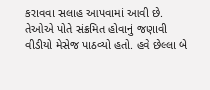કરાવવા સલાહ આપવામાં આવી છે.
તેઓએ પોતે સંક્રમિત હોવાનું જણાવી વીડીયો મેસેજ પાઠવ્યો હતો. હવે છેલ્લા બે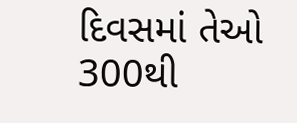દિવસમાં તેઓ 300થી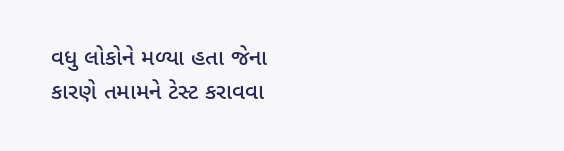વધુ લોકોને મળ્યા હતા જેના કારણે તમામને ટેસ્ટ કરાવવા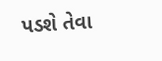પડશે તેવા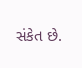સંકેત છે.